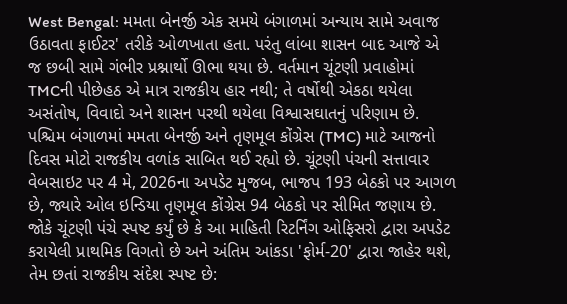West Bengal: મમતા બેનર્જી એક સમયે બંગાળમાં અન્યાય સામે અવાજ ઉઠાવતા ફાઈટર' તરીકે ઓળખાતા હતા. પરંતુ લાંબા શાસન બાદ આજે એ જ છબી સામે ગંભીર પ્રશ્નાર્થો ઊભા થયા છે. વર્તમાન ચૂંટણી પ્રવાહોમાં TMCની પીછેહઠ એ માત્ર રાજકીય હાર નથી; તે વર્ષોથી એકઠા થયેલા અસંતોષ, વિવાદો અને શાસન પરથી થયેલા વિશ્વાસઘાતનું પરિણામ છે.
પશ્ચિમ બંગાળમાં મમતા બેનર્જી અને તૃણમૂલ કોંગ્રેસ (TMC) માટે આજનો દિવસ મોટો રાજકીય વળાંક સાબિત થઈ રહ્યો છે. ચૂંટણી પંચની સત્તાવાર વેબસાઇટ પર 4 મે, 2026ના અપડેટ મુજબ, ભાજપ 193 બેઠકો પર આગળ છે, જ્યારે ઓલ ઇન્ડિયા તૃણમૂલ કોંગ્રેસ 94 બેઠકો પર સીમિત જણાય છે. જોકે ચૂંટણી પંચે સ્પષ્ટ કર્યું છે કે આ માહિતી રિટર્નિંગ ઓફિસરો દ્વારા અપડેટ કરાયેલી પ્રાથમિક વિગતો છે અને અંતિમ આંકડા 'ફોર્મ-20' દ્વારા જાહેર થશે, તેમ છતાં રાજકીય સંદેશ સ્પષ્ટ છે: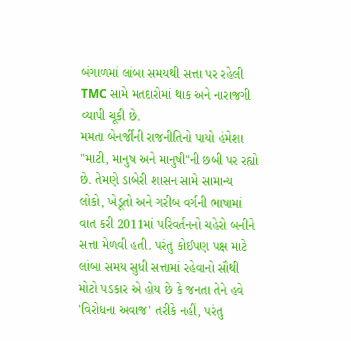બંગાળમાં લાંબા સમયથી સત્તા પર રહેલી TMC સામે મતદારોમાં થાક અને નારાજગી વ્યાપી ચૂકી છે.
મમતા બેનર્જીની રાજનીતિનો પાયો હંમેશા "માટી, માનુષ અને માનુષી"ની છબી પર રહ્યો છે. તેમણે ડાબેરી શાસન સામે સામાન્ય લોકો, ખેડૂતો અને ગરીબ વર્ગની ભાષામાં વાત કરી 2011માં પરિવર્તનનો ચહેરો બનીને સત્તા મેળવી હતી. પરંતુ કોઈપણ પક્ષ માટે લાંબા સમય સુધી સત્તામાં રહેવાનો સૌથી મોટો પડકાર એ હોય છે કે જનતા તેને હવે 'વિરોધના અવાજ' તરીકે નહીં, પરંતુ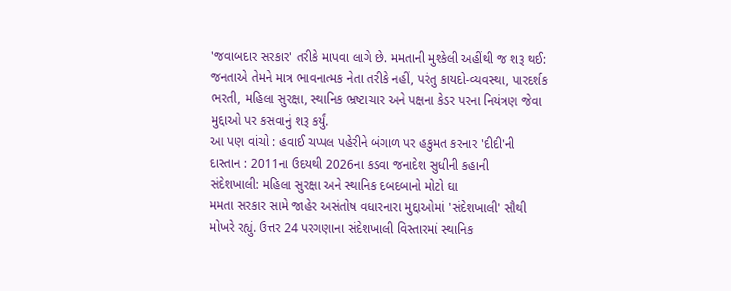'જવાબદાર સરકાર' તરીકે માપવા લાગે છે. મમતાની મુશ્કેલી અહીંથી જ શરૂ થઈ: જનતાએ તેમને માત્ર ભાવનાત્મક નેતા તરીકે નહીં, પરંતુ કાયદો-વ્યવસ્થા, પારદર્શક ભરતી, મહિલા સુરક્ષા, સ્થાનિક ભ્રષ્ટાચાર અને પક્ષના કેડર પરના નિયંત્રણ જેવા મુદ્દાઓ પર કસવાનું શરૂ કર્યું.
આ પણ વાંચો : હવાઈ ચપ્પલ પહેરીને બંગાળ પર હકુમત કરનાર 'દીદી'ની દાસ્તાન : 2011ના ઉદયથી 2026ના કડવા જનાદેશ સુધીની કહાની
સંદેશખાલી: મહિલા સુરક્ષા અને સ્થાનિક દબદબાનો મોટો ઘા
મમતા સરકાર સામે જાહેર અસંતોષ વધારનારા મુદ્દાઓમાં 'સંદેશખાલી' સૌથી મોખરે રહ્યું. ઉત્તર 24 પરગણાના સંદેશખાલી વિસ્તારમાં સ્થાનિક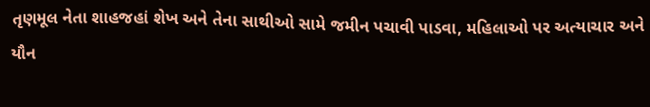તૃણમૂલ નેતા શાહજહાં શેખ અને તેના સાથીઓ સામે જમીન પચાવી પાડવા, મહિલાઓ પર અત્યાચાર અને યૌન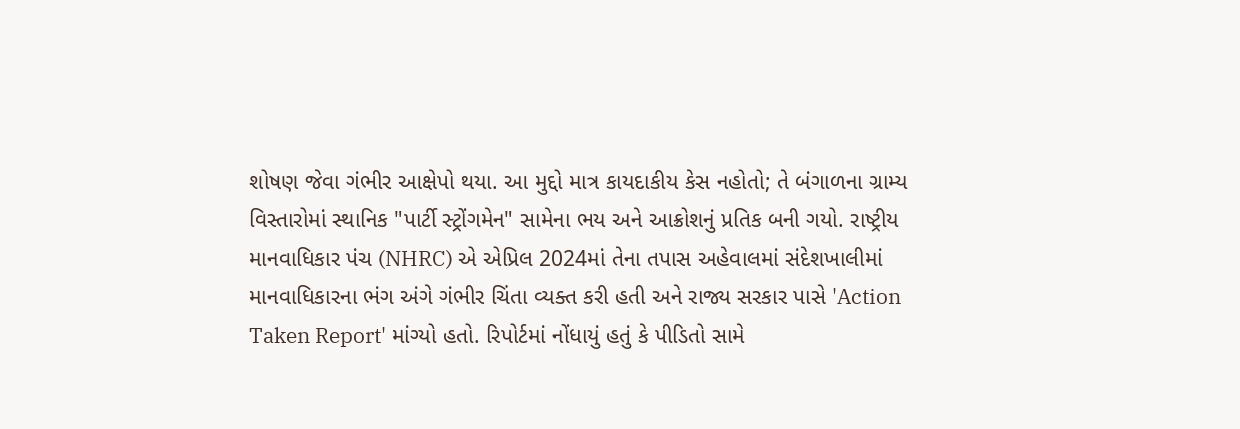શોષણ જેવા ગંભીર આક્ષેપો થયા. આ મુદ્દો માત્ર કાયદાકીય કેસ નહોતો; તે બંગાળના ગ્રામ્ય વિસ્તારોમાં સ્થાનિક "પાર્ટી સ્ટ્રોંગમેન" સામેના ભય અને આક્રોશનું પ્રતિક બની ગયો. રાષ્ટ્રીય માનવાધિકાર પંચ (NHRC) એ એપ્રિલ 2024માં તેના તપાસ અહેવાલમાં સંદેશખાલીમાં માનવાધિકારના ભંગ અંગે ગંભીર ચિંતા વ્યક્ત કરી હતી અને રાજ્ય સરકાર પાસે 'Action Taken Report' માંગ્યો હતો. રિપોર્ટમાં નોંધાયું હતું કે પીડિતો સામે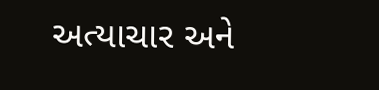અત્યાચાર અને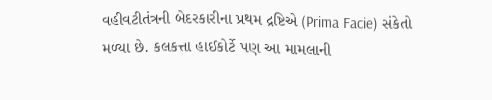વહીવટીતંત્રની બેદરકારીના પ્રથમ દ્રષ્ટિએ (Prima Facie) સંકેતો મળ્યા છે. કલકત્તા હાઈકોર્ટે પણ આ મામલાની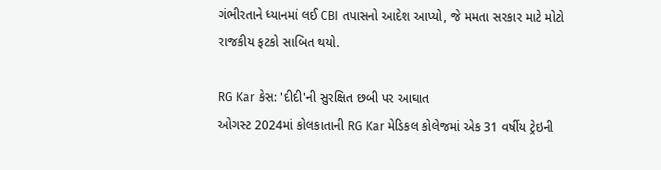ગંભીરતાને ધ્યાનમાં લઈ CBI તપાસનો આદેશ આપ્યો, જે મમતા સરકાર માટે મોટો રાજકીય ફટકો સાબિત થયો.

RG Kar કેસ: 'દીદી'ની સુરક્ષિત છબી પર આઘાત
ઓગસ્ટ 2024માં કોલકાતાની RG Kar મેડિકલ કોલેજમાં એક 31 વર્ષીય ટ્રેઇની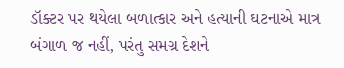ડૉક્ટર પર થયેલા બળાત્કાર અને હત્યાની ઘટનાએ માત્ર બંગાળ જ નહીં, પરંતુ સમગ્ર દેશને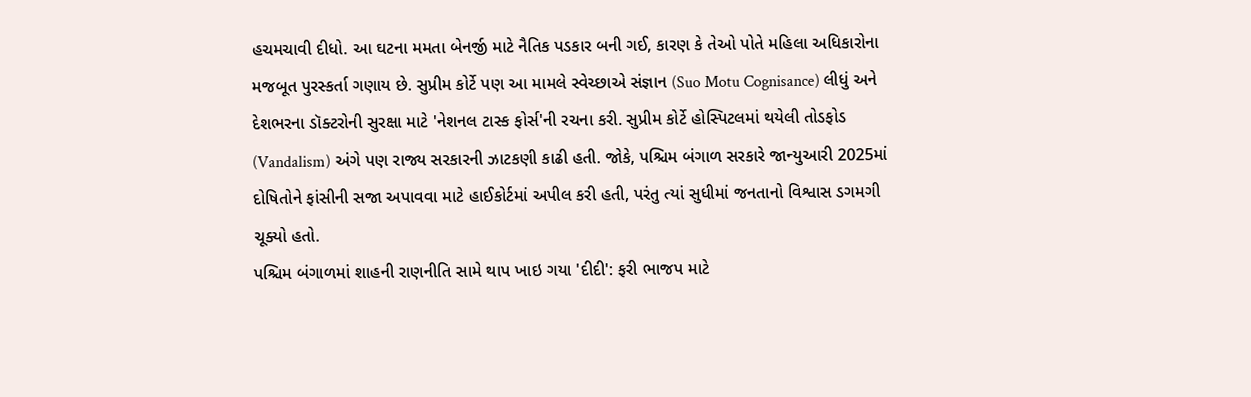હચમચાવી દીધો. આ ઘટના મમતા બેનર્જી માટે નૈતિક પડકાર બની ગઈ, કારણ કે તેઓ પોતે મહિલા અધિકારોના મજબૂત પુરસ્કર્તા ગણાય છે. સુપ્રીમ કોર્ટે પણ આ મામલે સ્વેચ્છાએ સંજ્ઞાન (Suo Motu Cognisance) લીધું અને દેશભરના ડૉક્ટરોની સુરક્ષા માટે 'નેશનલ ટાસ્ક ફોર્સ'ની રચના કરી. સુપ્રીમ કોર્ટે હોસ્પિટલમાં થયેલી તોડફોડ (Vandalism) અંગે પણ રાજ્ય સરકારની ઝાટકણી કાઢી હતી. જોકે, પશ્ચિમ બંગાળ સરકારે જાન્યુઆરી 2025માં દોષિતોને ફાંસીની સજા અપાવવા માટે હાઈકોર્ટમાં અપીલ કરી હતી, પરંતુ ત્યાં સુધીમાં જનતાનો વિશ્વાસ ડગમગી ચૂક્યો હતો.
પશ્ચિમ બંગાળમાં શાહની રાણનીતિ સામે થાપ ખાઇ ગયા 'દીદી': ફરી ભાજપ માટે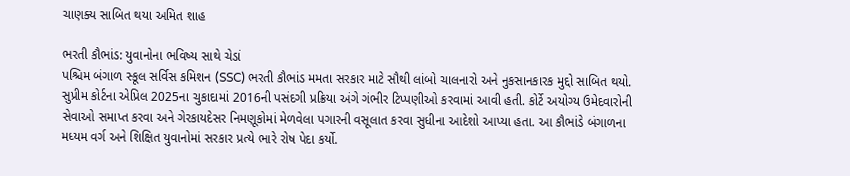ચાણક્ય સાબિત થયા અમિત શાહ

ભરતી કૌભાંડ: યુવાનોના ભવિષ્ય સાથે ચેડાં
પશ્ચિમ બંગાળ સ્કૂલ સર્વિસ કમિશન (SSC) ભરતી કૌભાંડ મમતા સરકાર માટે સૌથી લાંબો ચાલનારો અને નુકસાનકારક મુદ્દો સાબિત થયો. સુપ્રીમ કોર્ટના એપ્રિલ 2025ના ચુકાદામાં 2016ની પસંદગી પ્રક્રિયા અંગે ગંભીર ટિપ્પણીઓ કરવામાં આવી હતી. કોર્ટે અયોગ્ય ઉમેદવારોની સેવાઓ સમાપ્ત કરવા અને ગેરકાયદેસર નિમણૂકોમાં મેળવેલા પગારની વસૂલાત કરવા સુધીના આદેશો આપ્યા હતા. આ કૌભાંડે બંગાળના મધ્યમ વર્ગ અને શિક્ષિત યુવાનોમાં સરકાર પ્રત્યે ભારે રોષ પેદા કર્યો.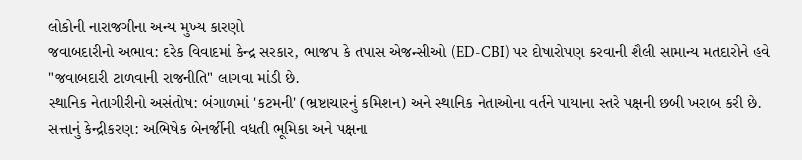લોકોની નારાજગીના અન્ય મુખ્ય કારણો
જવાબદારીનો અભાવ: દરેક વિવાદમાં કેન્દ્ર સરકાર, ભાજપ કે તપાસ એજન્સીઓ (ED-CBI) પર દોષારોપણ કરવાની શૈલી સામાન્ય મતદારોને હવે "જવાબદારી ટાળવાની રાજનીતિ" લાગવા માંડી છે.
સ્થાનિક નેતાગીરીનો અસંતોષ: બંગાળમાં 'કટમની' (ભ્રષ્ટાચારનું કમિશન) અને સ્થાનિક નેતાઓના વર્તને પાયાના સ્તરે પક્ષની છબી ખરાબ કરી છે.
સત્તાનું કેન્દ્રીકરણ: અભિષેક બેનર્જીની વધતી ભૂમિકા અને પક્ષના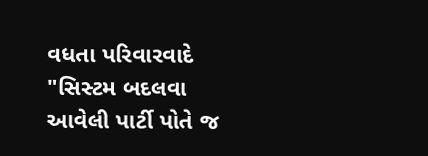વધતા પરિવારવાદે "સિસ્ટમ બદલવા આવેલી પાર્ટી પોતે જ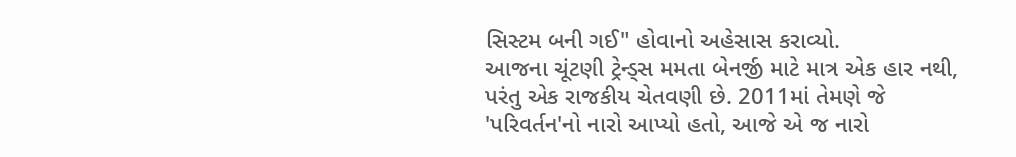સિસ્ટમ બની ગઈ" હોવાનો અહેસાસ કરાવ્યો.
આજના ચૂંટણી ટ્રેન્ડ્સ મમતા બેનર્જી માટે માત્ર એક હાર નથી, પરંતુ એક રાજકીય ચેતવણી છે. 2011માં તેમણે જે 'પરિવર્તન'નો નારો આપ્યો હતો, આજે એ જ નારો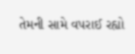તેમની સામે વપરાઈ રહ્યો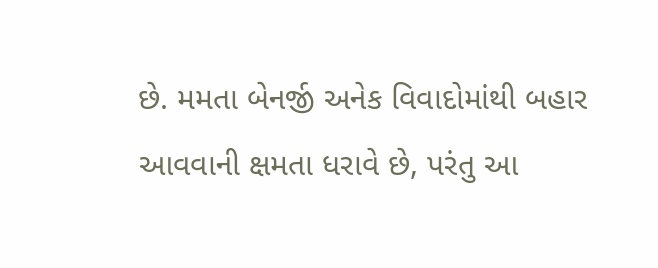છે. મમતા બેનર્જી અનેક વિવાદોમાંથી બહાર આવવાની ક્ષમતા ધરાવે છે, પરંતુ આ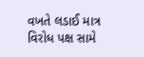વખતે લડાઈ માત્ર વિરોધ પક્ષ સામે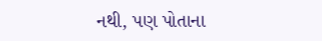નથી, પણ પોતાના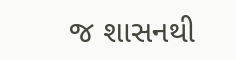જ શાસનથી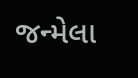જન્મેલા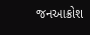જનઆક્રોશ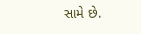સામે છે.